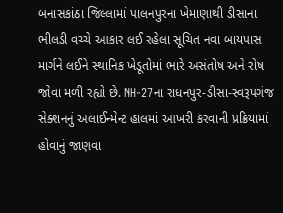બનાસકાંઠા જિલ્લામાં પાલનપુરના ખેમાણાથી ડીસાના ભીલડી વચ્ચે આકાર લઈ રહેલા સૂચિત નવા બાયપાસ માર્ગને લઈને સ્થાનિક ખેડૂતોમાં ભારે અસંતોષ અને રોષ જોવા મળી રહ્યો છે. NH-27ના રાધનપુર-ડીસા-સ્વરૂપગંજ સેક્શનનું અલાઈન્મેન્ટ હાલમાં આખરી કરવાની પ્રક્રિયામાં હોવાનું જાણવા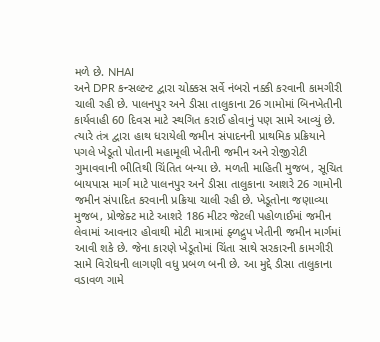મળે છે. NHAI
અને DPR કન્સલ્ટન્ટ દ્વારા ચોક્કસ સર્વે નંબરો નક્કી કરવાની કામગીરી ચાલી રહી છે. પાલનપુર અને ડીસા તાલુકાના 26 ગામોમાં બિનખેતીની કાર્યવાહી 60 દિવસ માટે સ્થગિત કરાઈ હોવાનું પણ સામે આવ્યું છે. ત્યારે તંત્ર દ્વારા હાથ ધરાયેલી જમીન સંપાદનની પ્રાથમિક પ્રક્રિયાને પગલે ખેડૂતો પોતાની મહામૂલી ખેતીની જમીન અને રોજીરોટી ગુમાવવાની ભીતિથી ચિંતિત બન્યા છે. મળતી માહિતી મુજબ, સૂચિત બાયપાસ માર્ગ માટે પાલનપુર અને ડીસા તાલુકાના આશરે 26 ગામોની જમીન સંપાદિત કરવાની પ્રક્રિયા ચાલી રહી છે. ખેડૂતોના જણાવ્યા મુજબ, પ્રોજેક્ટ માટે આશરે 186 મીટર જેટલી પહોળાઈમાં જમીન લેવામાં આવનાર હોવાથી મોટી માત્રામાં ફ્ળદ્રુપ ખેતીની જમીન માર્ગમાં આવી શકે છે. જેના કારણે ખેડૂતોમાં ચિંતા સાથે સરકારની કામગીરી સામે વિરોધની લાગણી વધુ પ્રબળ બની છે. આ મુદ્દે ડીસા તાલુકાના વડાવળ ગામે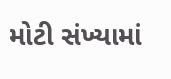મોટી સંખ્યામાં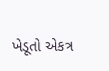ખેડૂતો એકત્ર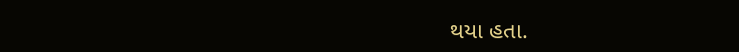થયા હતા.